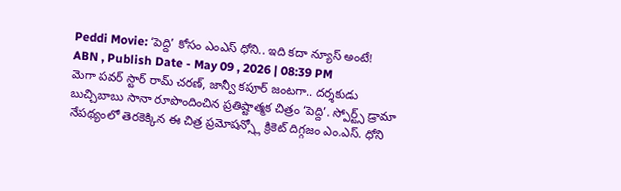Peddi Movie: ‘పెద్ది’ కోసం ఎంఎస్ ధోని.. ఇది కదా న్యూస్ అంటే!
ABN , Publish Date - May 09 , 2026 | 08:39 PM
మెగా పవర్ స్టార్ రామ్ చరణ్, జాన్వీ కపూర్ జంటగా.. దర్శకుడు బుచ్చిబాబు సానా రూపొందించిన ప్రతిష్టాత్మక చిత్రం ‘పెద్ది’. స్పోర్ట్స్ డ్రామా నేపథ్యంలో తెరకెక్కిన ఈ చిత్ర ప్రమోషన్స్లో క్రికెట్ దిగ్గజం ఎం.ఎస్. ధోని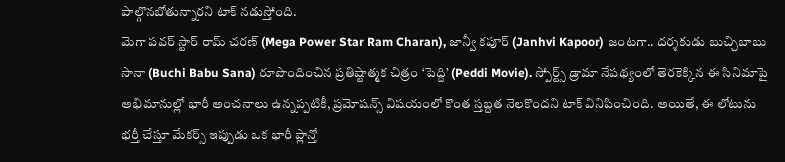పాల్గొనబోతున్నారని టాక్ నడుస్తోంది.
మెగా పవర్ స్టార్ రామ్ చరణ్ (Mega Power Star Ram Charan), జాన్వీ కపూర్ (Janhvi Kapoor) జంటగా.. దర్శకుడు బుచ్చిబాబు సానా (Buchi Babu Sana) రూపొందించిన ప్రతిష్టాత్మక చిత్రం ‘పెద్ది’ (Peddi Movie). స్పోర్ట్స్ డ్రామా నేపథ్యంలో తెరకెక్కిన ఈ సినిమాపై అభిమానుల్లో భారీ అంచనాలు ఉన్నప్పటికీ, ప్రమోషన్స్ విషయంలో కొంత స్తబ్దత నెలకొందని టాక్ వినిపించింది. అయితే, ఈ లోటును భర్తీ చేస్తూ మేకర్స్ ఇప్పుడు ఒక భారీ ప్లాన్తో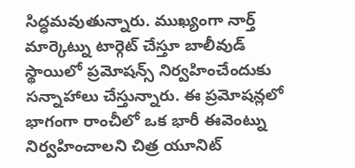సిద్ధమవుతున్నారు. ముఖ్యంగా నార్త్ మార్కెట్ను టార్గెట్ చేస్తూ బాలీవుడ్ స్థాయిలో ప్రమోషన్స్ నిర్వహించేందుకు సన్నాహాలు చేస్తున్నారు. ఈ ప్రమోషన్లలో భాగంగా రాంచీలో ఒక భారీ ఈవెంట్ను నిర్వహించాలని చిత్ర యూనిట్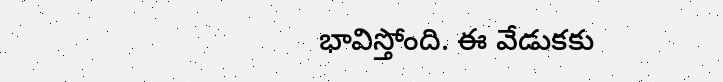భావిస్తోంది. ఈ వేడుకకు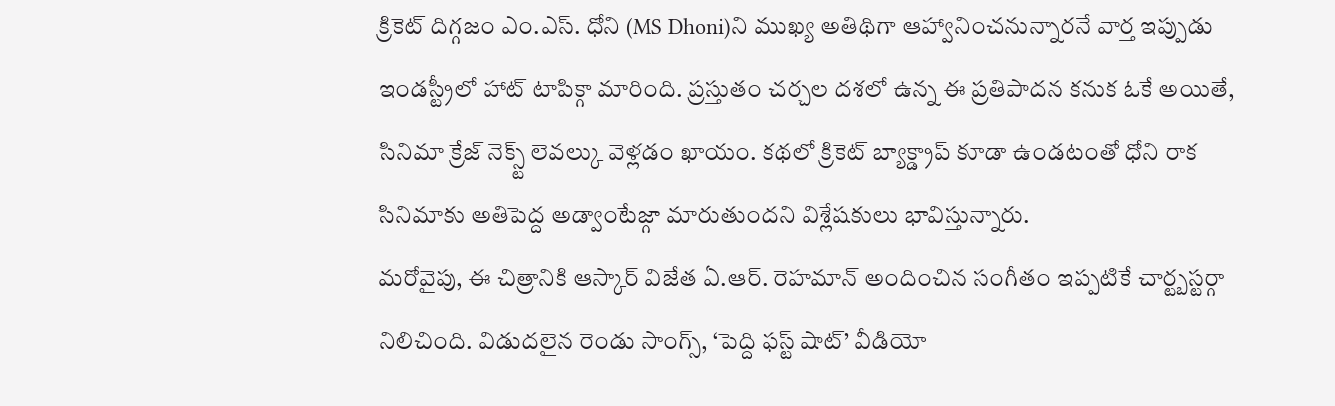క్రికెట్ దిగ్గజం ఎం.ఎస్. ధోని (MS Dhoni)ని ముఖ్య అతిథిగా ఆహ్వానించనున్నారనే వార్త ఇప్పుడు ఇండస్ట్రీలో హాట్ టాపిక్గా మారింది. ప్రస్తుతం చర్చల దశలో ఉన్న ఈ ప్రతిపాదన కనుక ఓకే అయితే, సినిమా క్రేజ్ నెక్స్ట్ లెవల్కు వెళ్లడం ఖాయం. కథలో క్రికెట్ బ్యాక్డ్రాప్ కూడా ఉండటంతో ధోని రాక సినిమాకు అతిపెద్ద అడ్వాంటేజ్గా మారుతుందని విశ్లేషకులు భావిస్తున్నారు.
మరోవైపు, ఈ చిత్రానికి ఆస్కార్ విజేత ఏ.ఆర్. రెహమాన్ అందించిన సంగీతం ఇప్పటికే చార్ట్బస్టర్గా నిలిచింది. విడుదలైన రెండు సాంగ్స్, ‘పెద్ది ఫస్ట్ షాట్’ వీడియో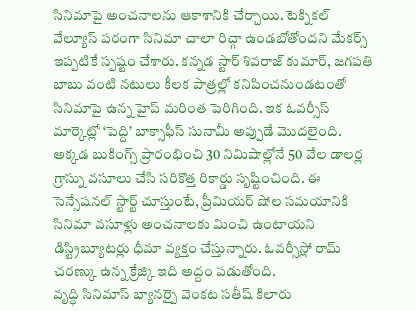సినిమాపై అంచనాలను ఆకాశానికి చేర్చాయి. టెక్నికల్ వేల్యూస్ పరంగా సినిమా చాలా రిచ్గా ఉండబోతోందని మేకర్స్ ఇప్పటికే స్పష్టం చేశారు. కన్నడ స్టార్ శివరాజ్ కుమార్, జగపతి బాబు వంటి నటులు కీలక పాత్రల్లో కనిపించనుండటంతో సినిమాపై ఉన్న హైప్ మరింత పెరిగింది. ఇక ఓవర్సీస్ మార్కెట్లో ‘పెద్ది’ బాక్సాఫీస్ సునామీ అప్పుడే మొదలైంది. అక్కడ బుకింగ్స్ ప్రారంభించి 30 నిమిషాల్లోనే 50 వేల డాలర్ల గ్రాస్ను వసూలు చేసి సరికొత్త రికార్డు సృష్టించింది. ఈ సెన్సేషనల్ స్టార్ట్ చూస్తుంటే, ప్రీమియర్ షోల సమయానికి సినిమా వసూళ్లు అంచనాలకు మించి ఉంటాయని డిస్ట్రిబ్యూటర్లు ధీమా వ్యక్తం చేస్తున్నారు. ఓవర్సీస్లో రామ్ చరణ్కు ఉన్న క్రేజ్కి ఇది అద్దం పడుతోంది.
వృద్ధి సినిమాస్ బ్యానర్పై వెంకట సతీష్ కిలారు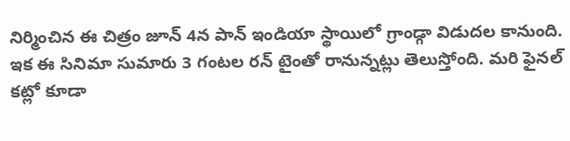నిర్మించిన ఈ చిత్రం జూన్ 4న పాన్ ఇండియా స్థాయిలో గ్రాండ్గా విడుదల కానుంది. ఇక ఈ సినిమా సుమారు 3 గంటల రన్ టైంతో రానున్నట్లు తెలుస్తోంది. మరి ఫైనల్ కట్లో కూడా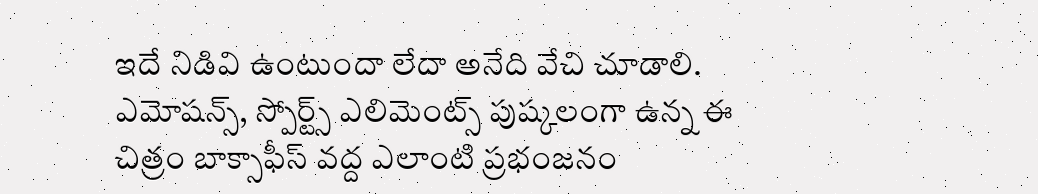ఇదే నిడివి ఉంటుందా లేదా అనేది వేచి చూడాలి. ఎమోషన్స్, స్పోర్ట్స్ ఎలిమెంట్స్ పుష్కలంగా ఉన్న ఈ చిత్రం బాక్సాఫీస్ వద్ద ఎలాంటి ప్రభంజనం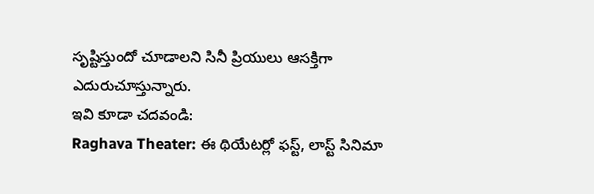సృష్టిస్తుందో చూడాలని సినీ ప్రియులు ఆసక్తిగా ఎదురుచూస్తున్నారు.
ఇవి కూడా చదవండి:
Raghava Theater: ఈ థియేటర్లో ఫస్ట్, లాస్ట్ సినిమా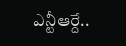ఎన్టీఆర్దే..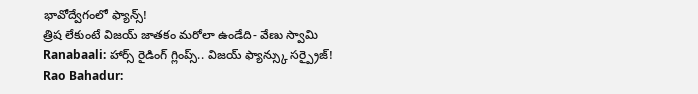భావోద్వేగంలో ఫ్యాన్స్!
త్రిష లేకుంటే విజయ్ జాతకం మరోలా ఉండేది- వేణు స్వామి
Ranabaali: హార్స్ రైడింగ్ గ్లింప్స్.. విజయ్ ఫ్యాన్స్కు సర్ప్రైజ్!
Rao Bahadur: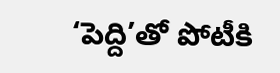‘పెద్ది’తో పోటీకి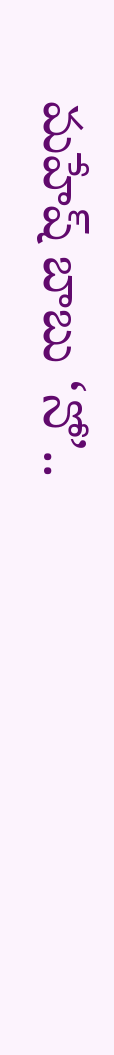మహేష్ బాబు ‘నో’..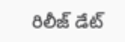రిలీజ్ డేట్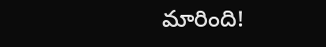మారింది!